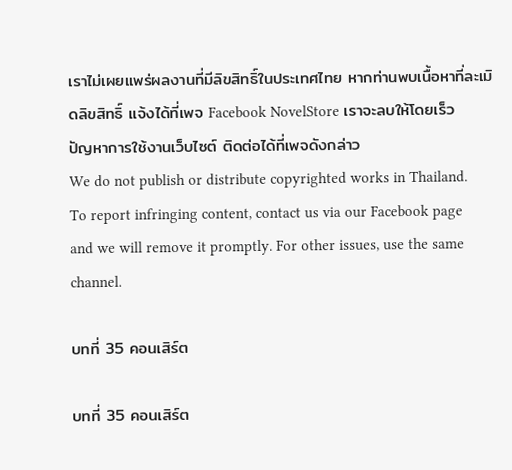เราไม่เผยแพร่ผลงานที่มีลิขสิทธิ์ในประเทศไทย หากท่านพบเนื้อหาที่ละเมิดลิขสิทธิ์ แจ้งได้ที่เพจ Facebook NovelStore เราจะลบให้โดยเร็ว
ปัญหาการใช้งานเว็บไซต์ ติดต่อได้ที่เพจดังกล่าว
We do not publish or distribute copyrighted works in Thailand. To report infringing content, contact us via our Facebook page and we will remove it promptly. For other issues, use the same channel.

บทที่ 35 คอนเสิร์ต

บทที่ 35 คอนเสิร์ต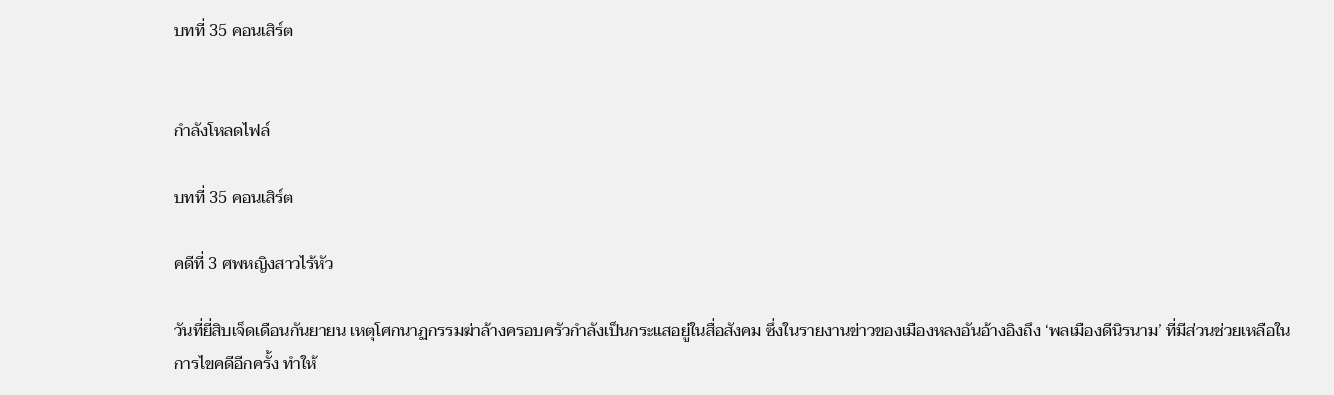บทที่ 35 คอนเสิร์ต


กำลังโหลดไฟล์

บทที่ 35 คอนเสิร์ต

คดีที่ 3 ศพหญิงสาวไร้หัว

วันที่ยี่สิบเจ็ดเดือนกันยายน เหตุโศกนาฏกรรมฆ่าล้างครอบครัวกำลังเป็นกระแสอยู่ในสื่อสังคม ซึ่งในรายงานข่าวของเมืองหลงอันอ้างอิงถึง ‘พลเมืองดีนิรนาม’ ที่มีส่วนช่วยเหลือในการไขคดีอีกครั้ง ทำให้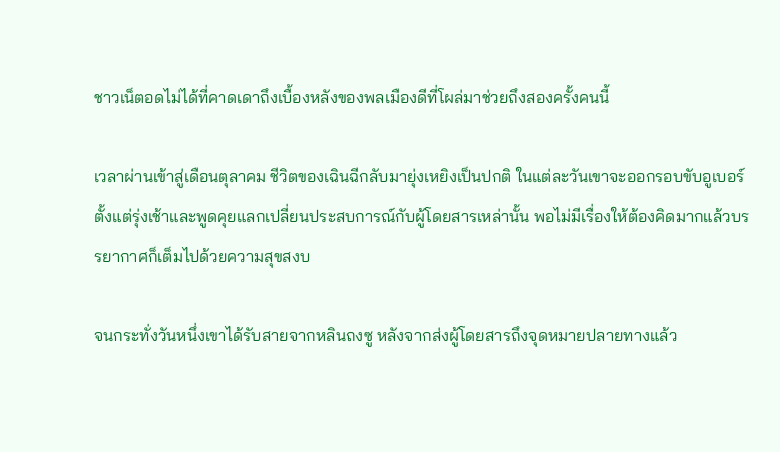ชาวเน็ตอดไม่ได้ที่คาดเดาถึงเบื้องหลังของพลเมืองดีที่โผล่มาช่วยถึงสองครั้งคนนี้

เวลาผ่านเข้าสู่เดือนตุลาคม ชีวิตของเฉินฉีกลับมายุ่งเหยิงเป็นปกติ ในแต่ละวันเขาจะออกรอบขับอูเบอร์ตั้งแต่รุ่งเช้าและพูดคุยแลกเปลี่ยนประสบการณ์กับผู้โดยสารเหล่านั้น พอไม่มีเรื่องให้ต้องคิดมากแล้วบรรยากาศก็เต็มไปด้วยความสุขสงบ

จนกระทั่งวันหนึ่งเขาได้รับสายจากหลินถงซู หลังจากส่งผู้โดยสารถึงจุดหมายปลายทางแล้ว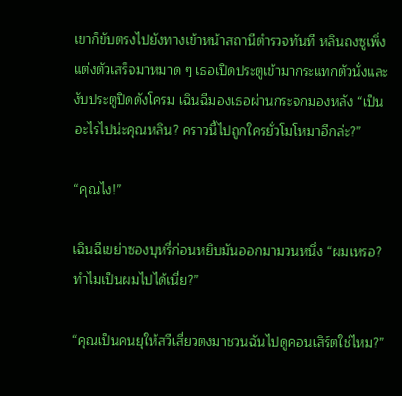เขาก็ขับตรงไปยังทางเข้าหน้าสถานีตำรวจทันที หลินถงซูเพิ่งแต่งตัวเสร็จมาหมาด ๆ เธอเปิดประตูเข้ามากระแทกตัวนั่งและงับประตูปิดดังโครม เฉินฉีมองเธอผ่านกระจกมองหลัง “เป็นอะไรไปน่ะคุณหลิน? คราวนี้ไปถูกใครยั่วโมโหมาอีกล่ะ?”

“คุณไง!”

เฉินฉีเขย่าซองบุหรี่ก่อนหยิบมันออกมามวนหนึ่ง “ผมเหรอ? ทำไมเป็นผมไปได้เนี่ย?”

“คุณเป็นคนยุให้สวีเสี่ยวตงมาชวนฉันไปดูคอนเสิร์ตใช่ไหม?”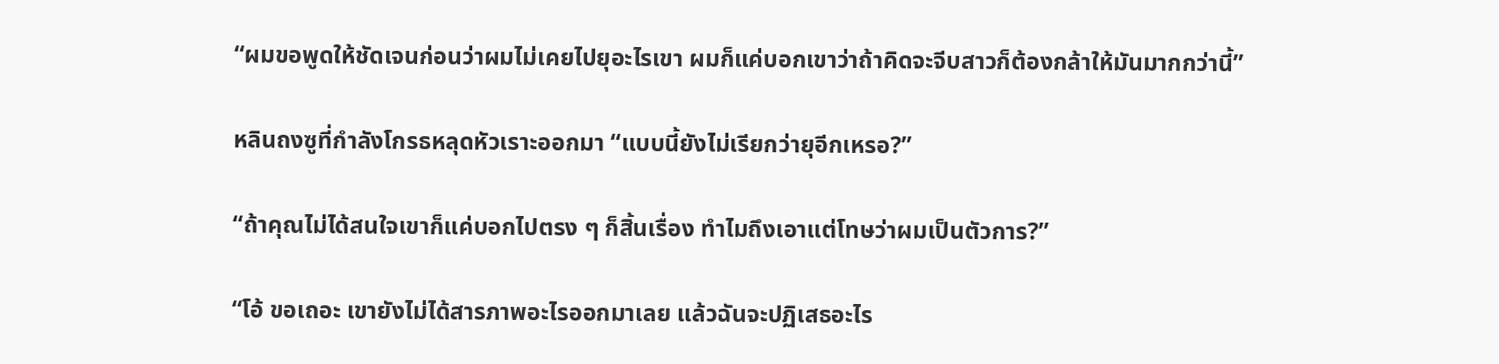“ผมขอพูดให้ชัดเจนก่อนว่าผมไม่เคยไปยุอะไรเขา ผมก็แค่บอกเขาว่าถ้าคิดจะจีบสาวก็ต้องกล้าให้มันมากกว่านี้”

หลินถงซูที่กำลังโกรธหลุดหัวเราะออกมา “แบบนี้ยังไม่เรียกว่ายุอีกเหรอ?”

“ถ้าคุณไม่ได้สนใจเขาก็แค่บอกไปตรง ๆ ก็สิ้นเรื่อง ทำไมถึงเอาแต่โทษว่าผมเป็นตัวการ?”

“โอ้ ขอเถอะ เขายังไม่ได้สารภาพอะไรออกมาเลย แล้วฉันจะปฏิเสธอะไร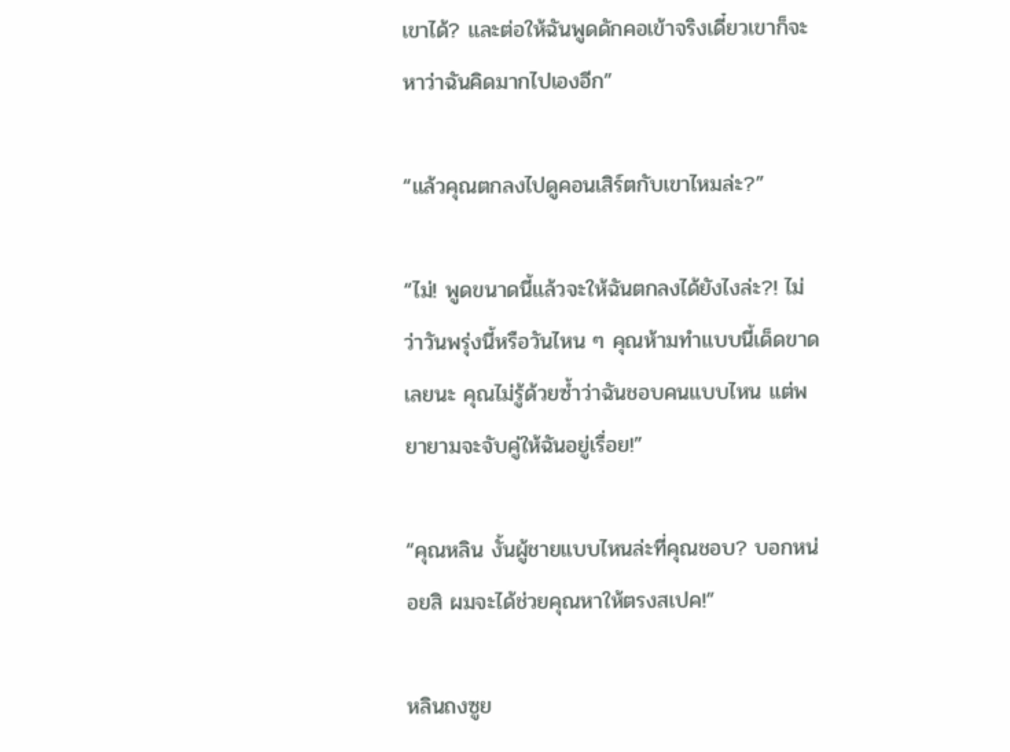เขาได้? และต่อให้ฉันพูดดักคอเข้าจริงเดี๋ยวเขาก็จะหาว่าฉันคิดมากไปเองอีก”

“แล้วคุณตกลงไปดูคอนเสิร์ตกับเขาไหมล่ะ?”

“ไม่! พูดขนาดนี้แล้วจะให้ฉันตกลงได้ยังไงล่ะ?! ไม่ว่าวันพรุ่งนี้หรือวันไหน ๆ คุณห้ามทำแบบนี้เด็ดขาดเลยนะ คุณไม่รู้ด้วยซ้ำว่าฉันชอบคนแบบไหน แต่พยายามจะจับคู่ให้ฉันอยู่เรื่อย!”

“คุณหลิน งั้นผู้ชายแบบไหนล่ะที่คุณชอบ? บอกหน่อยสิ ผมจะได้ช่วยคุณหาให้ตรงสเปค!”

หลินถงซูย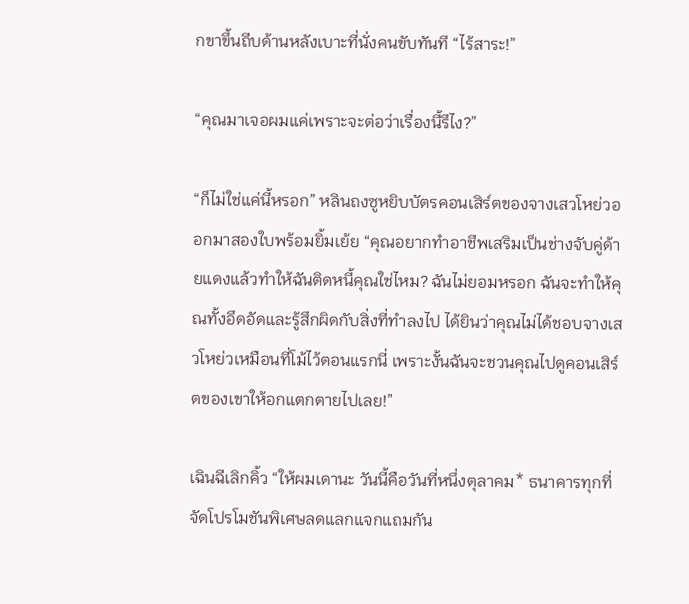กขาขึ้นถีบด้านหลังเบาะที่นั่งคนขับทันที “ไร้สาระ!”

“คุณมาเจอผมแค่เพราะจะต่อว่าเรื่องนี้รึไง?”

“ก็ไม่ใช่แค่นี้หรอก” หลินถงซูหยิบบัตรคอนเสิร์ตของจางเสวโหย่วออกมาสองใบพร้อมยิ้มเย้ย “คุณอยากทำอาชีพเสริมเป็นช่างจับคู่ด้ายแดงแล้วทำให้ฉันติดหนี้คุณใช่ไหม? ฉันไม่ยอมหรอก ฉันจะทำให้คุณทั้งอึดอัดและรู้สึกผิดกับสิ่งที่ทำลงไป ได้ยินว่าคุณไม่ได้ชอบจางเสวโหย่วเหมือนที่โม้ไว้ตอนแรกนี่ เพราะงั้นฉันจะชวนคุณไปดูคอนเสิร์ตของเขาให้อกแตกตายไปเลย!”

เฉินฉีเลิกคิ้ว “ให้ผมเดานะ วันนี้คือวันที่หนึ่งตุลาคม* ธนาคารทุกที่จัดโปรโมชันพิเศษลดแลกแจกแถมกัน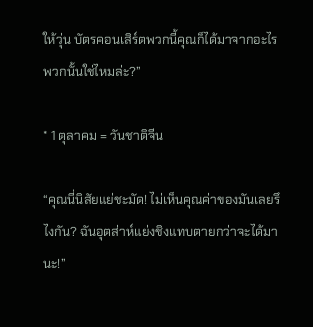ให้วุ่น บัตรคอนเสิร์ตพวกนี้คุณก็ได้มาจากอะไรพวกนั้นใช่ไหมล่ะ?”

* 1 ตุลาคม = วันชาติจีน

“คุณนี่นิสัยแย่ชะมัด! ไม่เห็นคุณค่าของมันเลยรึไงกัน? ฉันอุตส่าห์แย่งชิงแทบตายกว่าจะได้มานะ!”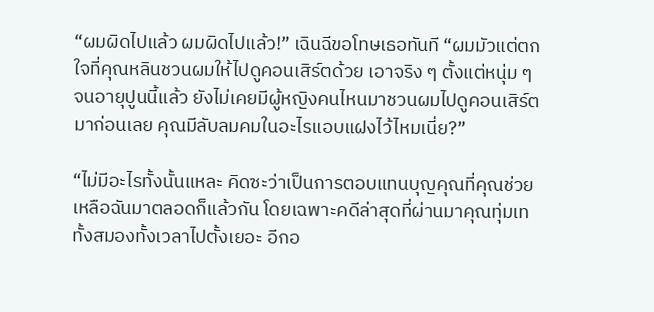“ผมผิดไปแล้ว ผมผิดไปแล้ว!” เฉินฉีขอโทษเธอทันที “ผมมัวแต่ตกใจที่คุณหลินชวนผมให้ไปดูคอนเสิร์ตด้วย เอาจริง ๆ ตั้งแต่หนุ่ม ๆ จนอายุปูนนี้แล้ว ยังไม่เคยมีผู้หญิงคนไหนมาชวนผมไปดูคอนเสิร์ตมาก่อนเลย คุณมีลับลมคมในอะไรแอบแฝงไว้ไหมเนี่ย?”

“ไม่มีอะไรทั้งนั้นแหละ คิดซะว่าเป็นการตอบแทนบุญคุณที่คุณช่วยเหลือฉันมาตลอดก็แล้วกัน โดยเฉพาะคดีล่าสุดที่ผ่านมาคุณทุ่มเททั้งสมองทั้งเวลาไปตั้งเยอะ อีกอ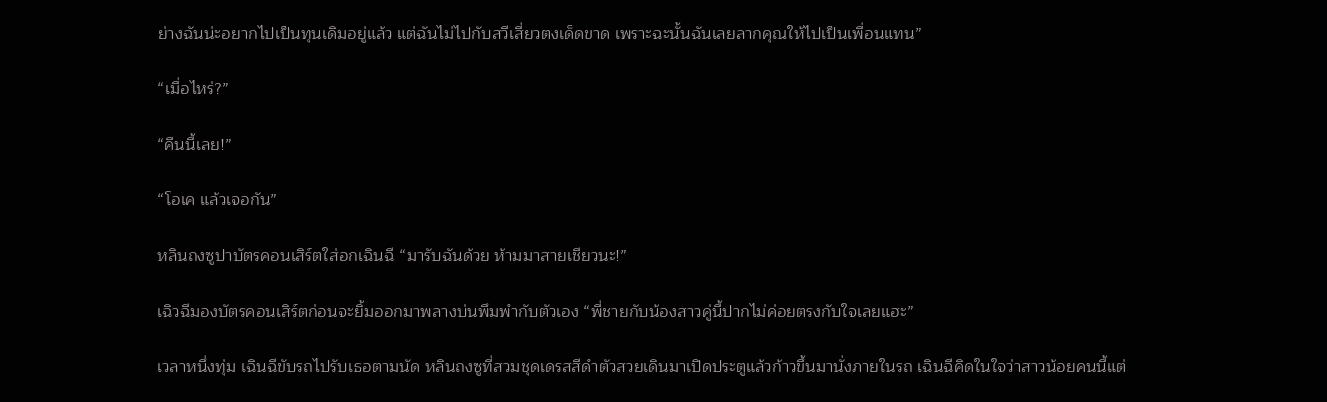ย่างฉันน่ะอยากไปเป็นทุนเดิมอยู่แล้ว แต่ฉันไม่ไปกับสวีเสี่ยวตงเด็ดขาด เพราะฉะนั้นฉันเลยลากคุณให้ไปเป็นเพื่อนแทน”

“เมื่อไหร่?”

“คืนนี้เลย!”

“โอเค แล้วเจอกัน”

หลินถงซูปาบัตรคอนเสิร์ตใส่อกเฉินฉี “มารับฉันด้วย ห้ามมาสายเชียวนะ!”

เฉิวฉีมองบัตรคอนเสิร์ตก่อนจะยิ้มออกมาพลางบ่นพึมพำกับตัวเอง “พี่ชายกับน้องสาวคู่นี้ปากไม่ค่อยตรงกับใจเลยแฮะ”

เวลาหนึ่งทุ่ม เฉินฉีขับรถไปรับเธอตามนัด หลินถงซูที่สวมชุดเดรสสีดำตัวสวยเดินมาเปิดประตูแล้วก้าวขึ้นมานั่งภายในรถ เฉินฉีคิดในใจว่าสาวน้อยคนนี้แต่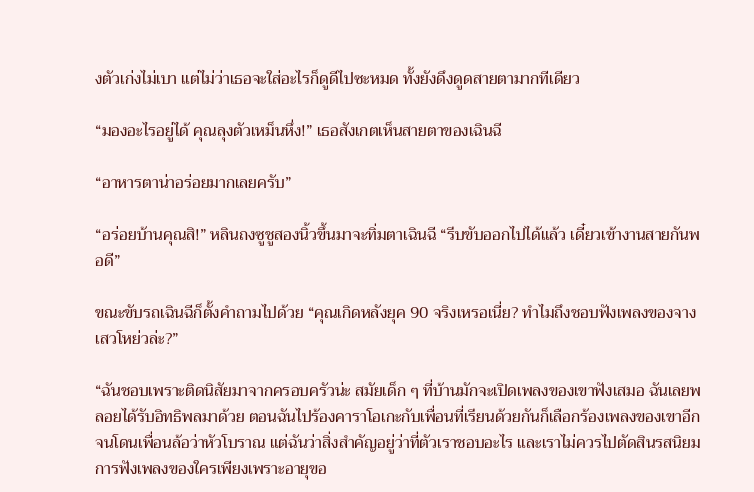งตัวเก่งไม่เบา แต่ไม่ว่าเธอจะใส่อะไรก็ดูดีไปซะหมด ทั้งยังดึงดูดสายตามากทีเดียว

“มองอะไรอยู่ได้ คุณลุงตัวเหม็นหึ่ง!” เธอสังเกตเห็นสายตาของเฉินฉี

“อาหารตาน่าอร่อยมากเลยครับ”

“อร่อยบ้านคุณสิ!” หลินถงซูชูสองนิ้วขึ้นมาจะทิ่มตาเฉินฉี “รีบขับออกไปได้แล้ว เดี๋ยวเข้างานสายกันพอดี”

ขณะขับรถเฉินฉีก็ตั้งคำถามไปด้วย “คุณเกิดหลังยุค 90 จริงเหรอเนี่ย? ทำไมถึงชอบฟังเพลงของจางเสวโหย่วล่ะ?”

“ฉันชอบเพราะติดนิสัยมาจากครอบครัวน่ะ สมัยเด็ก ๆ ที่บ้านมักจะเปิดเพลงของเขาฟังเสมอ ฉันเลยพลอยได้รับอิทธิพลมาด้วย ตอนฉันไปร้องคาราโอเกะกับเพื่อนที่เรียนด้วยกันก็เลือกร้องเพลงของเขาอีกจนโดนเพื่อนล้อว่าหัวโบราณ แต่ฉันว่าสิ่งสำคัญอยู่ว่าที่ตัวเราชอบอะไร และเราไม่ควรไปตัดสินรสนิยมการฟังเพลงของใครเพียงเพราะอายุขอ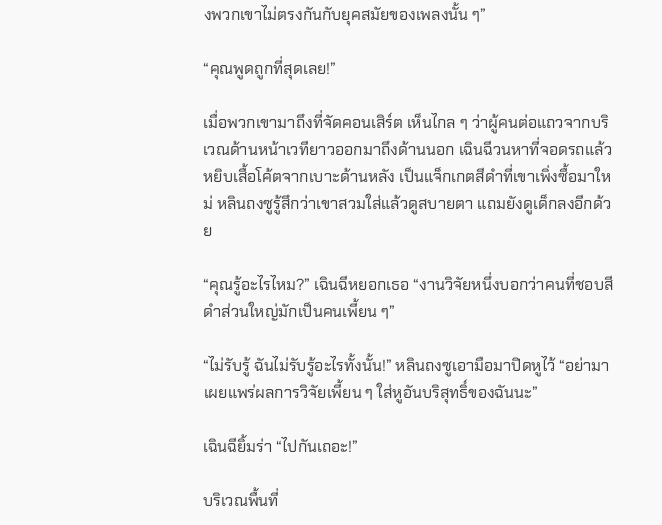งพวกเขาไม่ตรงกันกับยุคสมัยของเพลงนั้น ๆ”

“คุณพูดถูกที่สุดเลย!”

เมื่อพวกเขามาถึงที่จัดคอนเสิร์ต เห็นไกล ๆ ว่าผู้คนต่อแถวจากบริเวณด้านหน้าเวทียาวออกมาถึงด้านนอก เฉินฉีวนหาที่จอดรถแล้วหยิบเสื้อโค้ตจากเบาะด้านหลัง เป็นแจ็กเกตสีดำที่เขาเพิ่งซื้อมาใหม่ หลินถงซูรู้สึกว่าเขาสวมใส่แล้วดูสบายตา แถมยังดูเด็กลงอีกด้วย

“คุณรู้อะไรไหม?” เฉินฉีหยอกเธอ “งานวิจัยหนึ่งบอกว่าคนที่ชอบสีดำส่วนใหญ่มักเป็นคนเพี้ยน ๆ”

“ไม่รับรู้ ฉันไม่รับรู้อะไรทั้งนั้น!” หลินถงซูเอามือมาปิดหูไว้ “อย่ามาเผยแพร่ผลการวิจัยเพี้ยน ๆ ใส่หูอันบริสุทธิ์ของฉันนะ”

เฉินฉียิ้มร่า “ไปกันเถอะ!”

บริเวณพื้นที่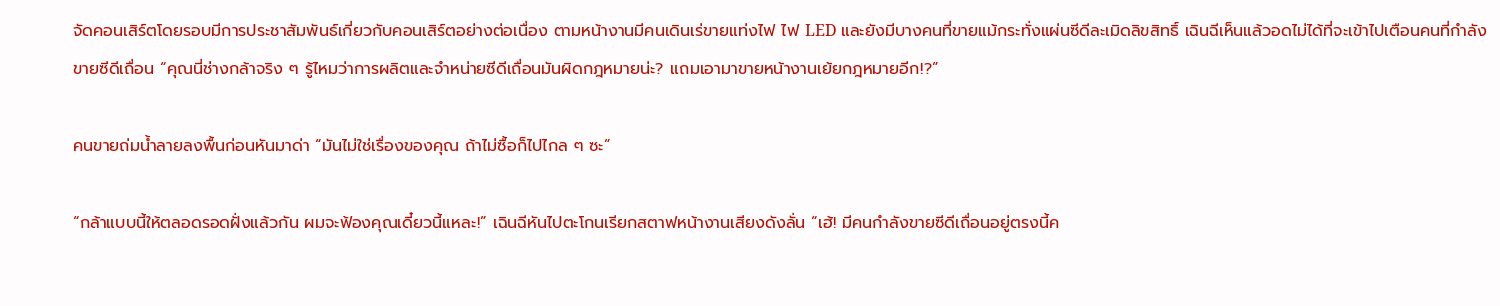จัดคอนเสิร์ตโดยรอบมีการประชาสัมพันธ์เกี่ยวกับคอนเสิร์ตอย่างต่อเนื่อง ตามหน้างานมีคนเดินเร่ขายแท่งไฟ ไฟ LED และยังมีบางคนที่ขายแม้กระทั่งแผ่นซีดีละเมิดลิขสิทธิ์ เฉินฉีเห็นแล้วอดไม่ได้ที่จะเข้าไปเตือนคนที่กำลังขายซีดีเถื่อน “คุณนี่ช่างกล้าจริง ๆ รู้ไหมว่าการผลิตและจำหน่ายซีดีเถื่อนมันผิดกฎหมายน่ะ? แถมเอามาขายหน้างานเย้ยกฎหมายอีก!?”

คนขายถ่มน้ำลายลงพื้นก่อนหันมาด่า “มันไม่ใช่เรื่องของคุณ ถ้าไม่ซื้อก็ไปไกล ๆ ซะ”

“กล้าแบบนี้ให้ตลอดรอดฝั่งแล้วกัน ผมจะฟ้องคุณเดี๋ยวนี้แหละ!” เฉินฉีหันไปตะโกนเรียกสตาฟหน้างานเสียงดังลั่น “เฮ้! มีคนกำลังขายซีดีเถื่อนอยู่ตรงนี้ค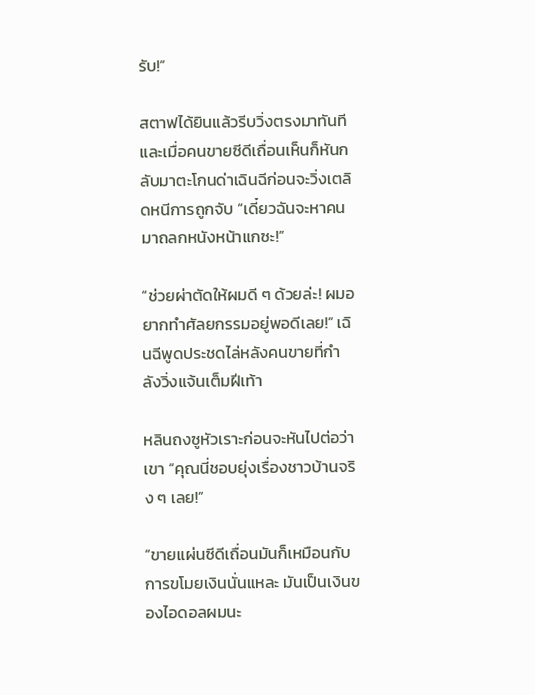รับ!”

สตาฟได้ยินแล้วรีบวิ่งตรงมาทันทีและเมื่อคนขายซีดีเถื่อนเห็นก็หันกลับมาตะโกนด่าเฉินฉีก่อนจะวิ่งเตลิดหนีการถูกจับ “เดี๋ยวฉันจะหาคนมาถลกหนังหน้าแกซะ!”

“ช่วยผ่าตัดให้ผมดี ๆ ด้วยล่ะ! ผมอยากทำศัลยกรรมอยู่พอดีเลย!” เฉินฉีพูดประชดไล่หลังคนขายที่กำลังวิ่งแจ้นเต็มฝีเท้า

หลินถงซูหัวเราะก่อนจะหันไปต่อว่าเขา “คุณนี่ชอบยุ่งเรื่องชาวบ้านจริง ๆ เลย!”

“ขายแผ่นซีดีเถื่อนมันก็เหมือนกับการขโมยเงินนั่นแหละ มันเป็นเงินของไอดอลผมนะ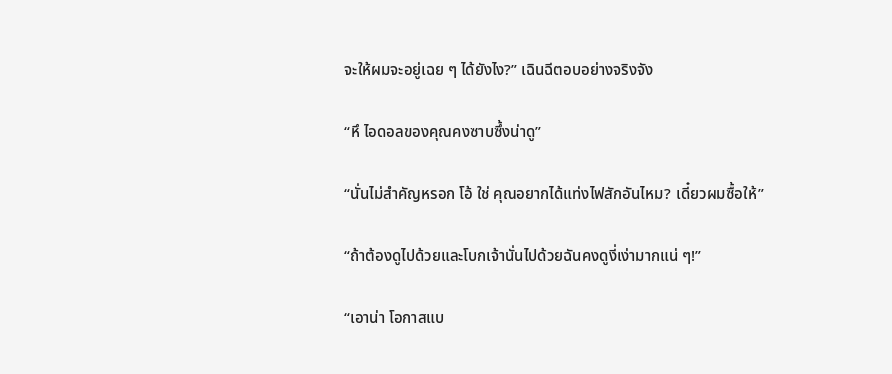จะให้ผมจะอยู่เฉย ๆ ได้ยังไง?” เฉินฉีตอบอย่างจริงจัง

“หึ ไอดอลของคุณคงซาบซึ้งน่าดู”

“นั่นไม่สำคัญหรอก โอ้ ใช่ คุณอยากได้แท่งไฟสักอันไหม? เดี๋ยวผมซื้อให้”

“ถ้าต้องดูไปด้วยและโบกเจ้านั่นไปด้วยฉันคงดูงี่เง่ามากแน่ ๆ!”

“เอาน่า โอกาสแบ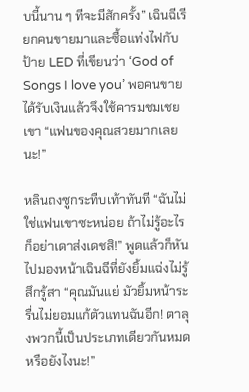บนี้นาน ๆ ทีจะมีสักครั้ง” เฉินฉีเรียกคนขายมาและซื้อแท่งไฟกับป้าย LED ที่เขียนว่า ‘God of Songs I love you’ พอคนขายได้รับเงินแล้วจึงใช้คารมชมเชยเขา “แฟนของคุณสวยมากเลยนะ!”

หลินถงซูกระทืบเท้าทันที “ฉันไม่ใช่แฟนเขาซะหน่อย ถ้าไม่รู้อะไรก็อย่าเดาส่งเดชสิ!” พูดแล้วก็หันไปมองหน้าเฉินฉีที่ยังยิ้มแฉ่งไม่รู้สึกรู้สา “คุณมันแย่ มัวยิ้มหน้าระรื่นไม่ยอมแก้ตัวแทนฉันอีก! ตาลุงพวกนี้เป็นประเภทเดียวกันหมดหรือยังไงนะ!”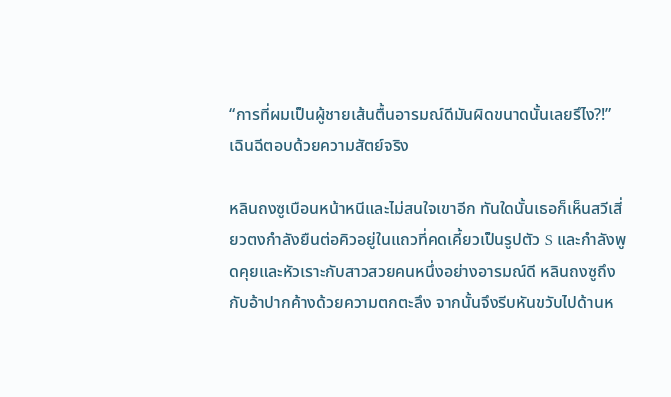“การที่ผมเป็นผู้ชายเส้นตื้นอารมณ์ดีมันผิดขนาดนั้นเลยรึไง?!” เฉินฉีตอบด้วยความสัตย์จริง

หลินถงซูเบือนหน้าหนีและไม่สนใจเขาอีก ทันใดนั้นเธอก็เห็นสวีเสี่ยวตงกำลังยืนต่อคิวอยู่ในแถวที่คดเคี้ยวเป็นรูปตัว S และกำลังพูดคุยและหัวเราะกับสาวสวยคนหนึ่งอย่างอารมณ์ดี หลินถงซูถึงกับอ้าปากค้างด้วยความตกตะลึง จากนั้นจึงรีบหันขวับไปด้านห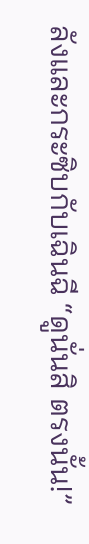ลังและกระซิบกับเฉินฉี “ดูนั่นสิ ตรงนั้น!”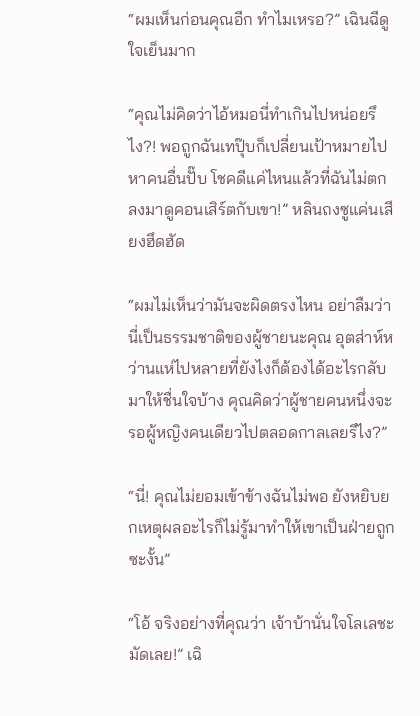“ผมเห็นก่อนคุณอีก ทำไมเหรอ?” เฉินฉีดูใจเย็นมาก

“คุณไม่คิดว่าไอ้หมอนี่ทำเกินไปหน่อยรึไง?! พอถูกฉันเทปุ๊บก็เปลี่ยนเป้าหมายไปหาคนอื่นปั๊บ โชคดีแค่ไหนแล้วที่ฉันไม่ตกลงมาดูคอนเสิร์ตกับเขา!” หลินถงซูแค่นเสียงฮึดฮัด

“ผมไม่เห็นว่ามันจะผิดตรงไหน อย่าลืมว่านี่เป็นธรรมชาติของผู้ชายนะคุณ อุตส่าห์หว่านแห่ไปหลายที่ยังไงก็ต้องได้อะไรกลับมาให้ชื่นใจบ้าง คุณคิดว่าผู้ชายคนหนึ่งจะรอผู้หญิงคนเดียวไปตลอดกาลเลยรึไง?”

“นี่! คุณไม่ยอมเข้าข้างฉันไม่พอ ยังหยิบยกเหตุผลอะไรก็ไม่รู้มาทำให้เขาเป็นฝ่ายถูกซะงั้น”

“โอ้ จริงอย่างที่คุณว่า เจ้าบ้านั่นใจโลเลชะมัดเลย!” เฉิ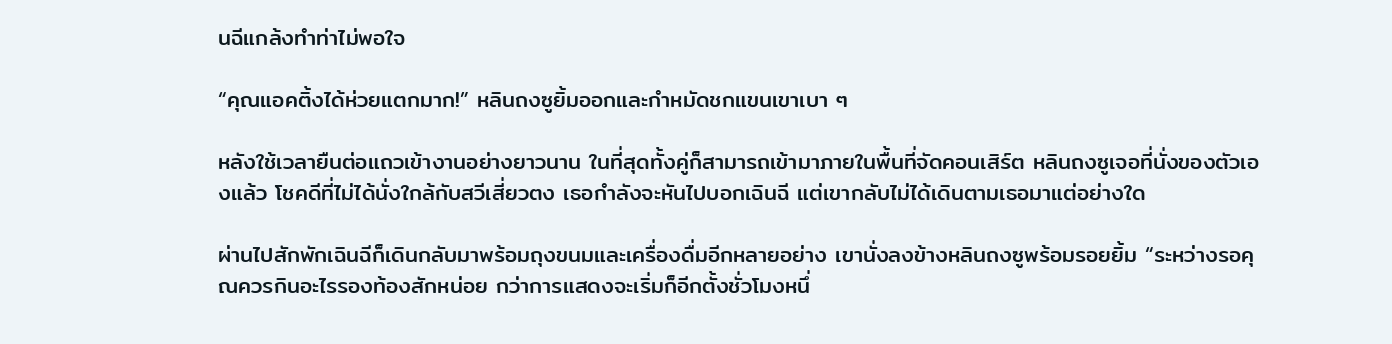นฉีแกล้งทำท่าไม่พอใจ

“คุณแอคติ้งได้ห่วยแตกมาก!” หลินถงซูยิ้มออกและกำหมัดชกแขนเขาเบา ๆ

หลังใช้เวลายืนต่อแถวเข้างานอย่างยาวนาน ในที่สุดทั้งคู่ก็สามารถเข้ามาภายในพื้นที่จัดคอนเสิร์ต หลินถงซูเจอที่นั่งของตัวเองแล้ว โชคดีที่ไม่ได้นั่งใกล้กับสวีเสี่ยวตง เธอกำลังจะหันไปบอกเฉินฉี แต่เขากลับไม่ได้เดินตามเธอมาแต่อย่างใด

ผ่านไปสักพักเฉินฉีก็เดินกลับมาพร้อมถุงขนมและเครื่องดื่มอีกหลายอย่าง เขานั่งลงข้างหลินถงซูพร้อมรอยยิ้ม “ระหว่างรอคุณควรกินอะไรรองท้องสักหน่อย กว่าการแสดงจะเริ่มก็อีกตั้งชั่วโมงหนึ่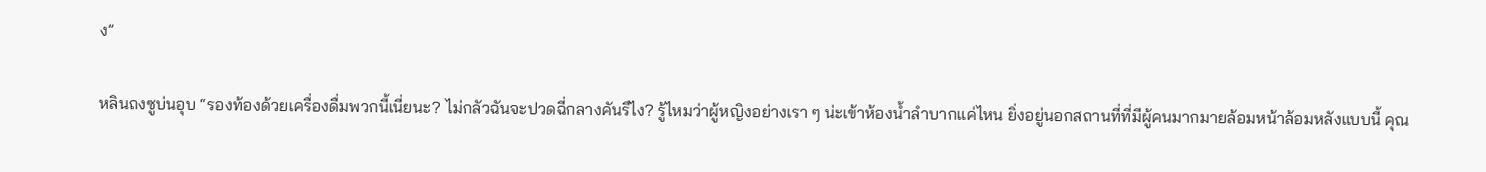ง”

หลินถงซูบ่นอุบ “รองท้องด้วยเครื่องดื่มพวกนี้เนี่ยนะ? ไม่กลัวฉันจะปวดฉี่กลางคันรึไง? รู้ไหมว่าผู้หญิงอย่างเรา ๆ น่ะเข้าห้องน้ำลำบากแค่ไหน ยิ่งอยู่นอกสถานที่ที่มีผู้คนมากมายล้อมหน้าล้อมหลังแบบนี้ คุณ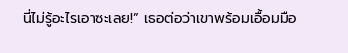นี่ไม่รู้อะไรเอาซะเลย!” เธอต่อว่าเขาพร้อมเอื้อมมือ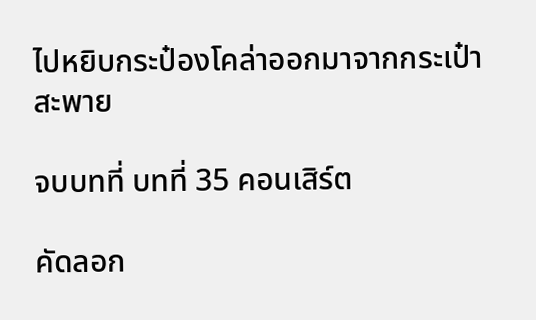ไปหยิบกระป๋องโคล่าออกมาจากกระเป๋าสะพาย

จบบทที่ บทที่ 35 คอนเสิร์ต

คัดลอก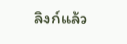ลิงก์แล้ว